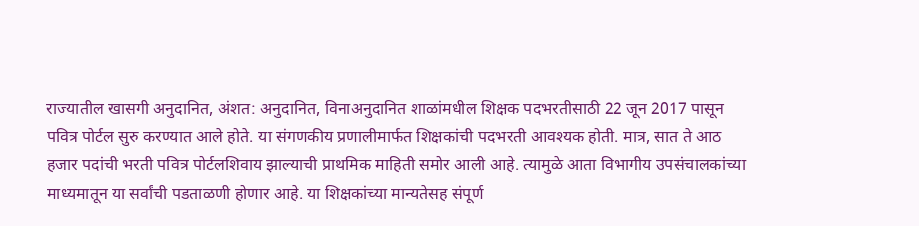राज्यातील खासगी अनुदानित, अंशत: अनुदानित, विनाअनुदानित शाळांमधील शिक्षक पदभरतीसाठी 22 जून 2017 पासून पवित्र पोर्टल सुरु करण्यात आले होते. या संगणकीय प्रणालीमार्फत शिक्षकांची पदभरती आवश्यक होती. मात्र, सात ते आठ हजार पदांची भरती पवित्र पोर्टलशिवाय झाल्याची प्राथमिक माहिती समोर आली आहे. त्यामुळे आता विभागीय उपसंचालकांच्या माध्यमातून या सर्वांची पडताळणी होणार आहे. या शिक्षकांच्या मान्यतेसह संपूर्ण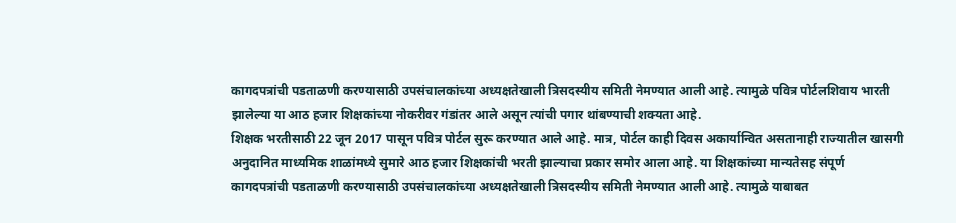कागदपत्रांची पडताळणी करण्यासाठी उपसंचालकांच्या अध्यक्षतेखाली त्रिसदस्यीय समिती नेमण्यात आली आहे. त्यामुळे पवित्र पोर्टलशिवाय भारती झालेल्या या आठ हजार शिक्षकांच्या नोकरीवर गंडांतर आले असून त्यांची पगार थांबण्याची शक्यता आहे.
शिक्षक भरतीसाठी 22 जून 2017 पासून पवित्र पोर्टल सुरू करण्यात आले आहे. मात्र, पोर्टल काही दिवस अकार्यान्वित असतानाही राज्यातील खासगी अनुदानित माध्यमिक शाळांमध्ये सुमारे आठ हजार शिक्षकांची भरती झाल्याचा प्रकार समोर आला आहे. या शिक्षकांच्या मान्यतेसह संपूर्ण कागदपत्रांची पडताळणी करण्यासाठी उपसंचालकांच्या अध्यक्षतेखाली त्रिसदस्यीय समिती नेमण्यात आली आहे. त्यामुळे याबाबत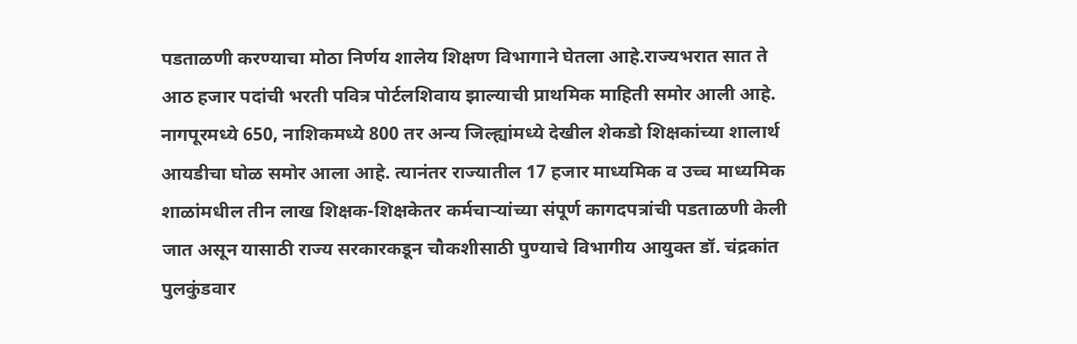पडताळणी करण्याचा मोठा निर्णय शालेय शिक्षण विभागाने घेतला आहे.राज्यभरात सात ते आठ हजार पदांची भरती पवित्र पोर्टलशिवाय झाल्याची प्राथमिक माहिती समोर आली आहे. नागपूरमध्ये 650, नाशिकमध्ये 800 तर अन्य जिल्ह्यांमध्ये देखील शेकडो शिक्षकांच्या शालार्थ आयडीचा घोळ समोर आला आहे. त्यानंतर राज्यातील 17 हजार माध्यमिक व उच्च माध्यमिक शाळांमधील तीन लाख शिक्षक-शिक्षकेतर कर्मचाऱ्यांच्या संपूर्ण कागदपत्रांची पडताळणी केली जात असून यासाठी राज्य सरकारकडून चौकशीसाठी पुण्याचे विभागीय आयुक्त डॉ. चंद्रकांत पुलकुंडवार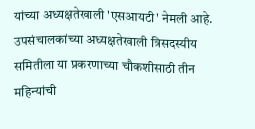यांच्या अध्यक्षतेखाली 'एसआयटी' नेमली आहे.
उपसंचालकांच्या अध्यक्षतेखाली त्रिसदस्यीय समितीला या प्रकरणाच्या चौकशीसाठी तीन महिन्यांची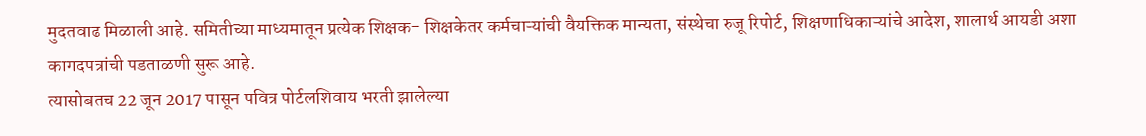मुदतवाढ मिळाली आहे. समितीच्या माध्यमातून प्रत्येक शिक्षक- शिक्षकेतर कर्मचाऱ्यांची वैयक्तिक मान्यता, संस्थेचा रुजू रिपोर्ट, शिक्षणाधिकाऱ्यांचे आदेश, शालार्थ आयडी अशा कागदपत्रांची पडताळणी सुरू आहे.
त्यासोबतच 22 जून 2017 पासून पवित्र पोर्टलशिवाय भरती झालेल्या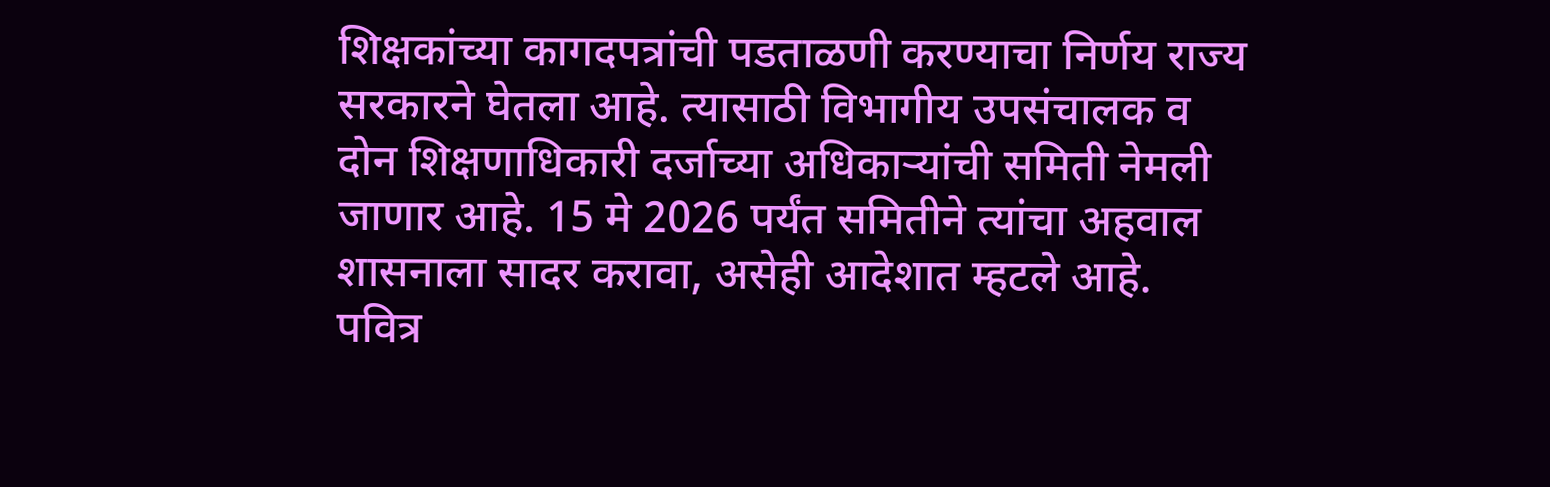शिक्षकांच्या कागदपत्रांची पडताळणी करण्याचा निर्णय राज्य सरकारने घेतला आहे. त्यासाठी विभागीय उपसंचालक व दोन शिक्षणाधिकारी दर्जाच्या अधिकाऱ्यांची समिती नेमली जाणार आहे. 15 मे 2026 पर्यंत समितीने त्यांचा अहवाल शासनाला सादर करावा, असेही आदेशात म्हटले आहे.
पवित्र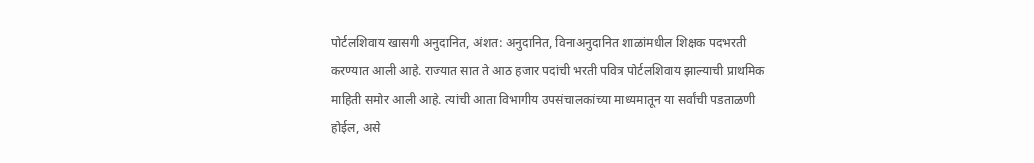पोर्टलशिवाय खासगी अनुदानित, अंशत: अनुदानित, विनाअनुदानित शाळांमधील शिक्षक पदभरती करण्यात आली आहे. राज्यात सात ते आठ हजार पदांची भरती पवित्र पोर्टलशिवाय झाल्याची प्राथमिक माहिती समोर आली आहे. त्यांची आता विभागीय उपसंचालकांच्या माध्यमातून या सर्वांची पडताळणी होईल, असे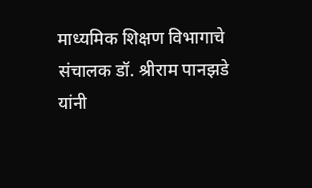माध्यमिक शिक्षण विभागाचे संचालक डॉ. श्रीराम पानझडे यांनी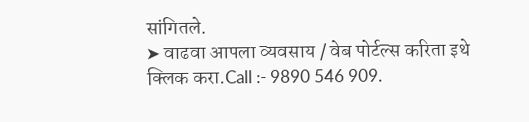सांगितले.
➤ वाढवा आपला व्यवसाय / वेब पोर्टल्स करिता इथे क्लिक करा.Call :- 9890 546 909.